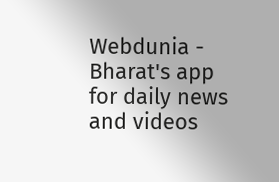Webdunia - Bharat's app for daily news and videos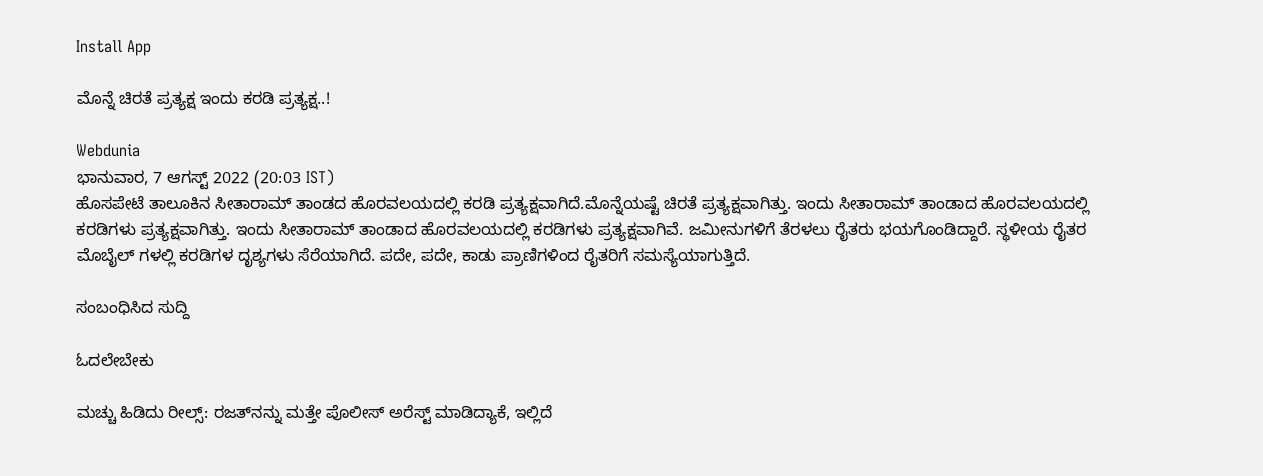Install App

ಮೊನ್ನೆ ಚಿರತೆ ಪ್ರತ್ಯಕ್ಷ ಇಂದು ಕರಡಿ ಪ್ರತ್ಯಕ್ಷ..!

Webdunia
ಭಾನುವಾರ, 7 ಆಗಸ್ಟ್ 2022 (20:03 IST)
ಹೊಸಪೇಟೆ ತಾಲೂಕಿನ ಸೀತಾರಾಮ್ ತಾಂಡದ ಹೊರವಲಯದಲ್ಲಿ ಕರಡಿ ಪ್ರತ್ಯಕ್ಷವಾಗಿದೆ.ಮೊನ್ನೆಯಷ್ಟೆ ಚಿರತೆ ಪ್ರತ್ಯಕ್ಷವಾಗಿತ್ತು. ಇಂದು ಸೀತಾರಾಮ್ ತಾಂಡಾದ ಹೊರವಲಯದಲ್ಲಿ ಕರಡಿಗಳು ಪ್ರತ್ಯಕ್ಷವಾಗಿತ್ತು. ಇಂದು ಸೀತಾರಾಮ್ ತಾಂಡಾದ ಹೊರವಲಯದಲ್ಲಿ ಕರಡಿಗಳು ಪ್ರತ್ಯಕ್ಷವಾಗಿವೆ. ಜಮೀನುಗಳಿಗೆ ತೆರಳಲು ರೈತರು ಭಯಗೊಂಡಿದ್ದಾರೆ. ಸ್ಥಳೀಯ ರೈತರ ಮೊಬೈಲ್ ಗಳಲ್ಲಿ ಕರಡಿಗಳ ದೃಶ್ಯಗಳು ಸೆರೆಯಾಗಿದೆ. ಪದೇ, ಪದೇ, ಕಾಡು ಪ್ರಾಣಿಗಳಿಂದ ರೈತರಿಗೆ ಸಮಸ್ಯೆಯಾಗುತ್ತಿದೆ.

ಸಂಬಂಧಿಸಿದ ಸುದ್ದಿ

ಓದಲೇಬೇಕು

ಮಚ್ಚು ಹಿಡಿದು ರೀಲ್ಸ್‌: ರಜತ್‌ನನ್ನು ಮತ್ತೇ ಪೊಲೀಸ್ ಅರೆಸ್ಟ್ ಮಾಡಿದ್ಯಾಕೆ, ಇಲ್ಲಿದೆ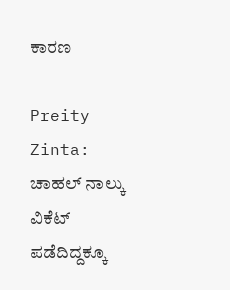ಕಾರಣ

Preity Zinta: ಚಾಹಲ್ ನಾಲ್ಕು ವಿಕೆಟ್ ಪಡೆದಿದ್ದಕ್ಕೂ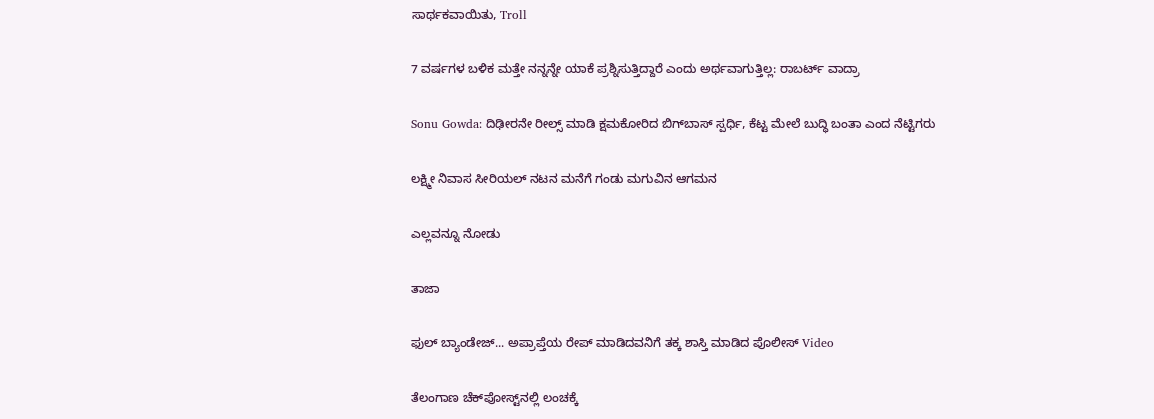ಸಾರ್ಥಕವಾಯಿತು, Troll

7 ವರ್ಷಗಳ ಬಳಿಕ ಮತ್ತೇ ನನ್ನನ್ನೇ ಯಾಕೆ ಪ್ರಶ್ನಿಸುತ್ತಿದ್ದಾರೆ ಎಂದು ಅರ್ಥವಾಗುತ್ತಿಲ್ಲ: ರಾಬರ್ಟ್‌ ವಾದ್ರಾ

Sonu Gowda: ದಿಢೀರನೇ ರೀಲ್ಸ್ ಮಾಡಿ ಕ್ಷಮಕೋರಿದ ಬಿಗ್‌ಬಾಸ್‌ ಸ್ಪರ್ಧಿ, ಕೆಟ್ಟ ಮೇಲೆ ಬುದ್ಧಿ ಬಂತಾ ಎಂದ ನೆಟ್ಟಿಗರು

ಲಕ್ಷ್ಮೀ ನಿವಾಸ ಸೀರಿಯಲ್ ನಟನ ಮನೆಗೆ ಗಂಡು ಮಗುವಿನ ಆಗಮನ

ಎಲ್ಲವನ್ನೂ ನೋಡು

ತಾಜಾ

ಫುಲ್ ಬ್ಯಾಂಡೇಜ್... ಅಪ್ರಾಪ್ತೆಯ ರೇಪ್ ಮಾಡಿದವನಿಗೆ ತಕ್ಕ ಶಾಸ್ತಿ ಮಾಡಿದ ಪೊಲೀಸ್ Video

ತೆಲಂಗಾಣ ಚೆಕ್‌ಪೋಸ್ಟ್‌ನಲ್ಲಿ ಲಂಚಕ್ಕೆ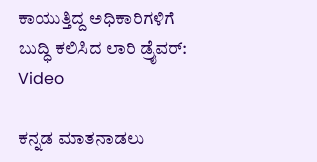ಕಾಯುತ್ತಿದ್ದ ಅಧಿಕಾರಿಗಳಿಗೆ ಬುದ್ಧಿ ಕಲಿಸಿದ ಲಾರಿ ಡ್ರೈವರ್: Video

ಕನ್ನಡ ಮಾತನಾಡಲು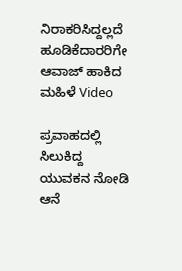ನಿರಾಕರಿಸಿದ್ದಲ್ಲದೆ ಹೂಡಿಕೆದಾರರಿಗೇ ಆವಾಜ್ ಹಾಕಿದ ಮಹಿಳೆ Video

ಪ್ರವಾಹದಲ್ಲಿ ಸಿಲುಕಿದ್ದ ಯುವಕನ ನೋಡಿ ಆನೆ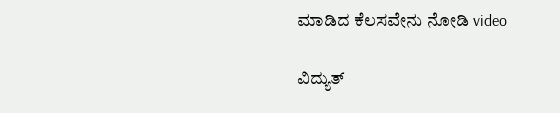ಮಾಡಿದ ಕೆಲಸವೇನು ನೋಡಿ video

ವಿದ್ಯುತ್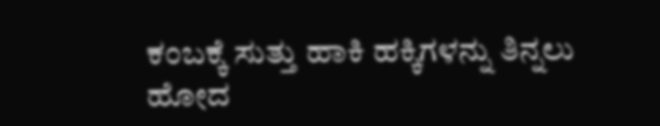ಕಂಬಕ್ಕೆ ಸುತ್ತು ಹಾಕಿ ಹಕ್ಕಿಗಳನ್ನು ತಿನ್ನಲು ಹೋದ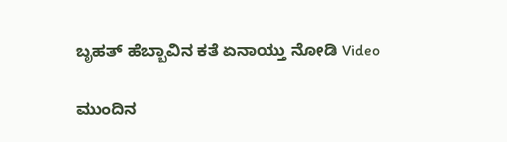ಬೃಹತ್ ಹೆಬ್ಬಾವಿನ ಕತೆ ಏನಾಯ್ತು ನೋಡಿ Video

ಮುಂದಿನ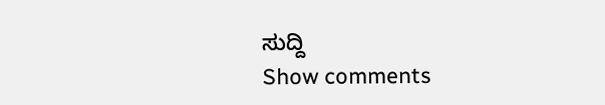ಸುದ್ದಿ
Show comments